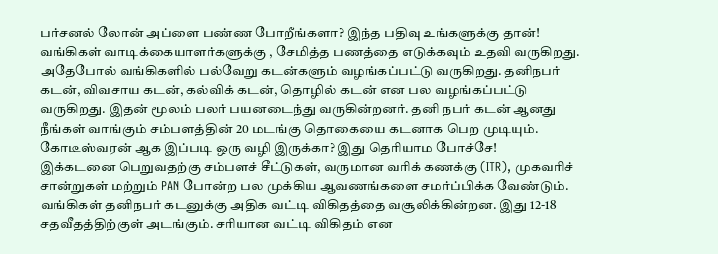பர்சனல் லோன் அப்ளை பண்ண போறீங்களா? இந்த பதிவு உங்களுக்கு தான்!
வங்கிகள் வாடிக்கையாளர்களுக்கு , சேமித்த பணத்தை எடுக்கவும் உதவி வருகிறது. அதேபோல் வங்கிகளில் பல்வேறு கடன்களும் வழங்கப்பட்டு வருகிறது. தனிநபர் கடன், விவசாய கடன், கல்விக் கடன், தொழில் கடன் என பல வழங்கப்பட்டு வருகிறது. இதன் மூலம் பலர் பயனடைந்து வருகின்றனர். தனி நபர் கடன் ஆனது நீங்கள் வாங்கும் சம்பளத்தின் 20 மடங்கு தொகையை கடனாக பெற முடியும்.
கோடீஸ்வரன் ஆக இப்படி ஒரு வழி இருக்கா? இது தெரியாம போச்சே!
இக்கடனை பெறுவதற்கு சம்பளச் சீட்டுகள், வருமான வரிக் கணக்கு (ITR), முகவரிச் சான்றுகள் மற்றும் PAN போன்ற பல முக்கிய ஆவணங்களை சமர்ப்பிக்க வேண்டும். வங்கிகள் தனிநபர் கடனுக்கு அதிக வட்டி விகிதத்தை வசூலிக்கின்றன. இது 12-18 சதவீதத்திற்குள் அடங்கும். சரியான வட்டி விகிதம் என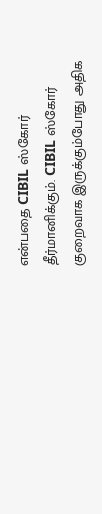என்பதை CIBIL ஸ்கோர் தீர்மானிக்கும். CIBIL ஸ்கோர் குறைவாக இருக்கும்போது அதிக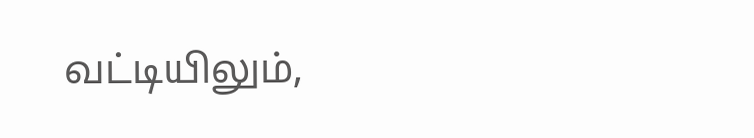வட்டியிலும்,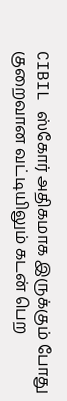CIBIL ஸ்கோர் அதிகமாக இருக்கும் போது குறைவான வட்டியிலும் கடன் பெற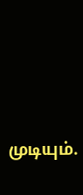முடியும்.